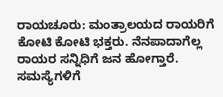ರಾಯಚೂರು: ಮಂತ್ರಾಲಯದ ರಾಯರಿಗೆ ಕೋಟಿ ಕೋಟಿ ಭಕ್ತರು. ನೆನಪಾದಾಗೆಲ್ಲ ರಾಯರ ಸನ್ನಿಧಿಗೆ ಜನ ಹೋಗ್ತಾರೆ. ಸಮಸ್ಯೆಗಳಿಗೆ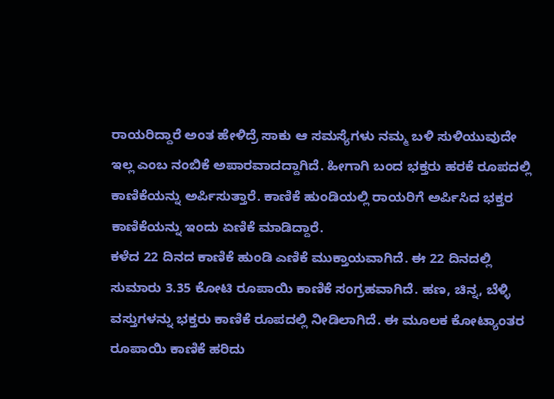ರಾಯರಿದ್ದಾರೆ ಅಂತ ಹೇಳಿದ್ರೆ ಸಾಕು ಆ ಸಮಸ್ಯೆಗಳು ನಮ್ಮ ಬಳಿ ಸುಳಿಯುವುದೇ ಇಲ್ಲ ಎಂಬ ನಂಬಿಕೆ ಅಪಾರವಾದದ್ದಾಗಿದೆ. ಹೀಗಾಗಿ ಬಂದ ಭಕ್ತರು ಹರಕೆ ರೂಪದಲ್ಲಿ ಕಾಣಿಕೆಯನ್ನು ಅರ್ಪಿಸುತ್ತಾರೆ. ಕಾಣಿಕೆ ಹುಂಡಿಯಲ್ಲಿ ರಾಯರಿಗೆ ಅರ್ಪಿಸಿದ ಭಕ್ತರ ಕಾಣಿಕೆಯನ್ನು ಇಂದು ಏಣಿಕೆ ಮಾಡಿದ್ದಾರೆ.
ಕಳೆದ 22 ದಿನದ ಕಾಣಿಕೆ ಹುಂಡಿ ಎಣಿಕೆ ಮುಕ್ತಾಯವಾಗಿದೆ. ಈ 22 ದಿನದಲ್ಲಿ ಸುಮಾರು 3.35 ಕೋಟಿ ರೂಪಾಯಿ ಕಾಣಿಕೆ ಸಂಗ್ರಹವಾಗಿದೆ. ಹಣ, ಚಿನ್ನ, ಬೆಳ್ಳಿ ವಸ್ತುಗಳನ್ನು ಭಕ್ತರು ಕಾಣಿಕೆ ರೂಪದಲ್ಲಿ ನೀಡಿಲಾಗಿದೆ. ಈ ಮೂಲಕ ಕೋಟ್ಯಾಂತರ ರೂಪಾಯಿ ಕಾಣಿಕೆ ಹರಿದು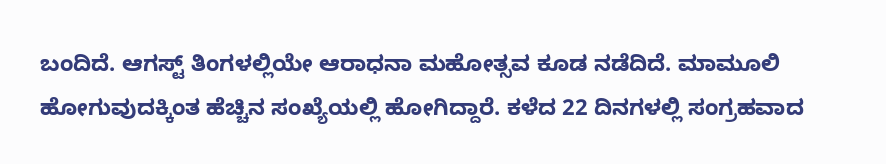ಬಂದಿದೆ. ಆಗಸ್ಟ್ ತಿಂಗಳಲ್ಲಿಯೇ ಆರಾಧನಾ ಮಹೋತ್ಸವ ಕೂಡ ನಡೆದಿದೆ. ಮಾಮೂಲಿ ಹೋಗುವುದಕ್ಕಿಂತ ಹೆಚ್ಚಿನ ಸಂಖ್ಯೆಯಲ್ಲಿ ಹೋಗಿದ್ದಾರೆ. ಕಳೆದ 22 ದಿನಗಳಲ್ಲಿ ಸಂಗ್ರಹವಾದ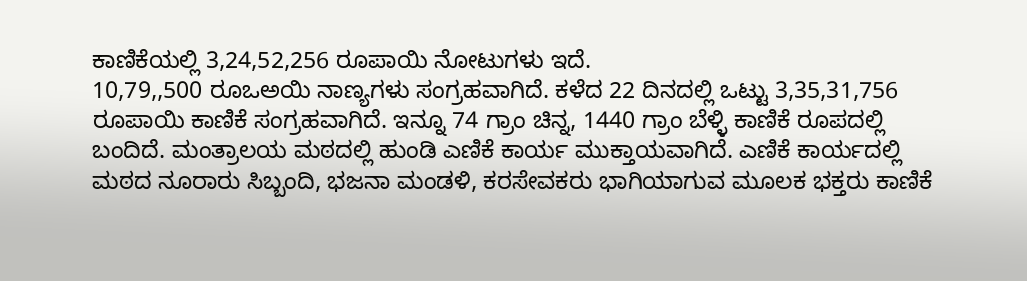ಕಾಣಿಕೆಯಲ್ಲಿ 3,24,52,256 ರೂಪಾಯಿ ನೋಟುಗಳು ಇದೆ.
10,79,,500 ರೂಒಅಯಿ ನಾಣ್ಯಗಳು ಸಂಗ್ರಹವಾಗಿದೆ. ಕಳೆದ 22 ದಿನದಲ್ಲಿ ಒಟ್ಟು 3,35,31,756 ರೂಪಾಯಿ ಕಾಣಿಕೆ ಸಂಗ್ರಹವಾಗಿದೆ. ಇನ್ನೂ 74 ಗ್ರಾಂ ಚಿನ್ನ, 1440 ಗ್ರಾಂ ಬೆಳ್ಳಿ ಕಾಣಿಕೆ ರೂಪದಲ್ಲಿ ಬಂದಿದೆ. ಮಂತ್ರಾಲಯ ಮಠದಲ್ಲಿ ಹುಂಡಿ ಎಣಿಕೆ ಕಾರ್ಯ ಮುಕ್ತಾಯವಾಗಿದೆ. ಎಣಿಕೆ ಕಾರ್ಯದಲ್ಲಿ ಮಠದ ನೂರಾರು ಸಿಬ್ಬಂದಿ, ಭಜನಾ ಮಂಡಳಿ, ಕರಸೇವಕರು ಭಾಗಿಯಾಗುವ ಮೂಲಕ ಭಕ್ತರು ಕಾಣಿಕೆ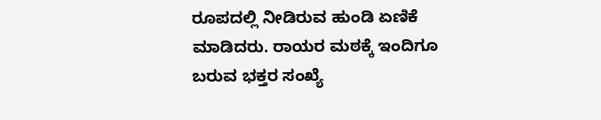ರೂಪದಲ್ಲಿ ನೀಡಿರುವ ಹುಂಡಿ ಏಣಿಕೆ ಮಾಡಿದರು. ರಾಯರ ಮಠಕ್ಕೆ ಇಂದಿಗೂ ಬರುವ ಭಕ್ತರ ಸಂಖ್ಯೆ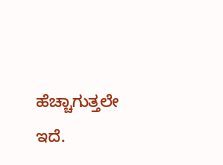ಹೆಚ್ಚಾಗುತ್ತಲೇ ಇದೆ.